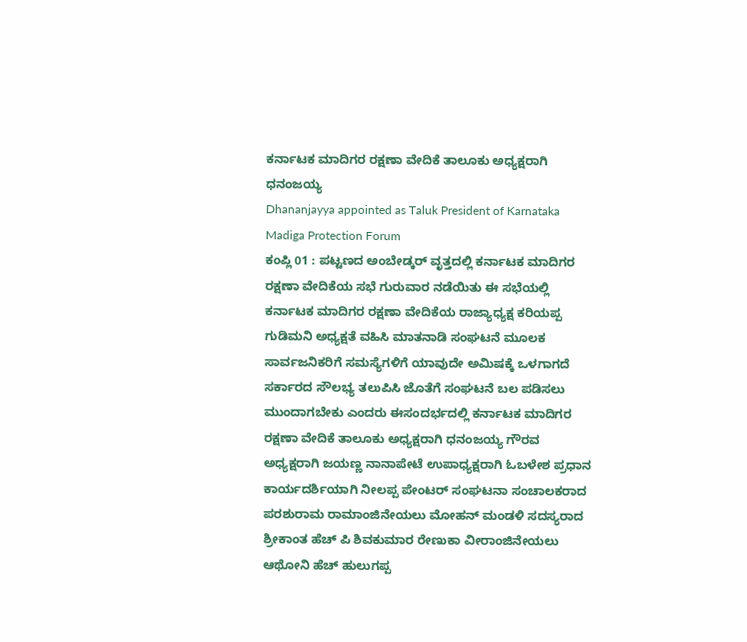ಕರ್ನಾಟಕ ಮಾದಿಗರ ರಕ್ಷಣಾ ವೇದಿಕೆ ತಾಲೂಕು ಅಧ್ಯಕ್ಷರಾಗಿ ಧನಂಜಯ್ಯ
Dhananjayya appointed as Taluk President of Karnataka Madiga Protection Forum
ಕಂಪ್ಲಿ 01 : ಪಟ್ಟಣದ ಅಂಬೇಡ್ಕರ್ ವೃತ್ತದಲ್ಲಿ ಕರ್ನಾಟಕ ಮಾದಿಗರ ರಕ್ಷಣಾ ವೇದಿಕೆಯ ಸಭೆ ಗುರುವಾರ ನಡೆಯಿತು ಈ ಸಭೆಯಲ್ಲಿ ಕರ್ನಾಟಕ ಮಾದಿಗರ ರಕ್ಷಣಾ ವೇದಿಕೆಯ ರಾಜ್ಯಾಧ್ಯಕ್ಷ ಕರಿಯಪ್ಪ ಗುಡಿಮನಿ ಅಧ್ಯಕ್ಷತೆ ವಹಿಸಿ ಮಾತನಾಡಿ ಸಂಘಟನೆ ಮೂಲಕ ಸಾರ್ವಜನಿಕರಿಗೆ ಸಮಸ್ಯೆಗಳಿಗೆ ಯಾವುದೇ ಅಮಿಷಕ್ಕೆ ಒಳಗಾಗದೆ ಸರ್ಕಾರದ ಸೌಲಭ್ಯ ತಲುಪಿಸಿ ಜೊತೆಗೆ ಸಂಘಟನೆ ಬಲ ಪಡಿಸಲು ಮುಂದಾಗಬೇಕು ಎಂದರು ಈಸಂದರ್ಭದಲ್ಲಿ ಕರ್ನಾಟಕ ಮಾದಿಗರ ರಕ್ಷಣಾ ವೇದಿಕೆ ತಾಲೂಕು ಅಧ್ಯಕ್ಷರಾಗಿ ಧನಂಜಯ್ಯ ಗೌರವ ಅಧ್ಯಕ್ಷರಾಗಿ ಜಯಣ್ಣ ನಾನಾಪೇಟೆ ಉಪಾಧ್ಯಕ್ಷರಾಗಿ ಓಬಳೇಶ ಪ್ರಧಾನ ಕಾರ್ಯದರ್ಶಿಯಾಗಿ ನೀಲಪ್ಪ ಪೇಂಟರ್ ಸಂಘಟನಾ ಸಂಚಾಲಕರಾದ ಪರಶುರಾಮ ರಾಮಾಂಜಿನೇಯಲು ಮೋಹನ್ ಮಂಡಳಿ ಸದಸ್ಯರಾದ ಶ್ರೀಕಾಂತ ಹೆಚ್ ಪಿ ಶಿವಕುಮಾರ ರೇಣುಕಾ ವೀರಾಂಜಿನೇಯಲು ಆಥೋನಿ ಹೆಚ್ ಹುಲುಗಪ್ಪ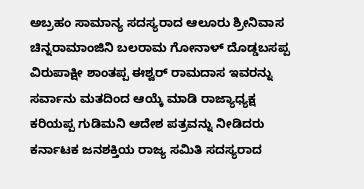ಅಬ್ರಹಂ ಸಾಮಾನ್ಯ ಸದಸ್ಯರಾದ ಆಲೂರು ಶ್ರೀನಿವಾಸ ಚಿನ್ನರಾಮಾಂಜಿನಿ ಬಲರಾಮ ಗೋನಾಳ್ ದೊಡ್ಡಬಸಪ್ಪ ವಿರುಪಾಕ್ಷೀ ಶಾಂತಪ್ಪ ಈಶ್ವರ್ ರಾಮದಾಸ ಇವರನ್ನು ಸರ್ವಾನು ಮತದಿಂದ ಆಯ್ಕೆ ಮಾಡಿ ರಾಜ್ಯಾಧ್ಯಕ್ಷ ಕರಿಯಪ್ಪ ಗುಡಿಮನಿ ಆದೇಶ ಪತ್ರವನ್ನು ನೀಡಿದರು ಕರ್ನಾಟಕ ಜನಶಕ್ತಿಯ ರಾಜ್ಯ ಸಮಿತಿ ಸದಸ್ಯರಾದ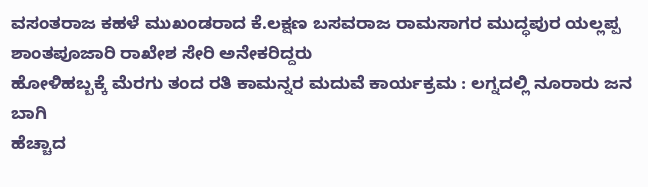ವಸಂತರಾಜ ಕಹಳೆ ಮುಖಂಡರಾದ ಕೆ.ಲಕ್ಷಣ ಬಸವರಾಜ ರಾಮಸಾಗರ ಮುದ್ಧಪುರ ಯಲ್ಲಪ್ಪ ಶಾಂತಪೂಜಾರಿ ರಾಖೇಶ ಸೇರಿ ಅನೇಕರಿದ್ದರು
ಹೋಳಿಹಬ್ಬಕ್ಕೆ ಮೆರಗು ತಂದ ರತಿ ಕಾಮನ್ನರ ಮದುವೆ ಕಾರ್ಯಕ್ರಮ : ಲಗ್ನದಲ್ಲಿ ನೂರಾರು ಜನ ಬಾಗಿ
ಹೆಚ್ಚಾದ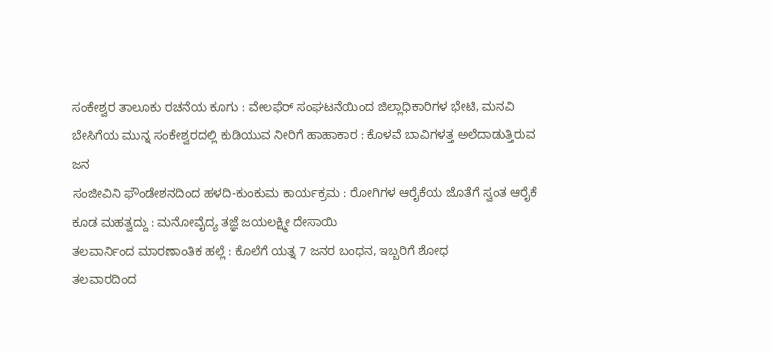ಸಂಕೇಶ್ವರ ತಾಲೂಕು ರಚನೆಯ ಕೂಗು : ವೇಲಫೆರ್ ಸಂಘಟನೆಯಿಂದ ಜಿಲ್ಲಾಧಿಕಾರಿಗಳ ಭೇಟಿ, ಮನವಿ
ಬೇಸಿಗೆಯ ಮುನ್ನ ಸಂಕೇಶ್ವರದಲ್ಲಿ ಕುಡಿಯುವ ನೀರಿಗೆ ಹಾಹಾಕಾರ : ಕೊಳವೆ ಬಾವಿಗಳತ್ತ ಅಲೆದಾಡುತ್ತಿರುವ ಜನ
ಸಂಜೀವಿನಿ ಫೌಂಡೇಶನದಿಂದ ಹಳದಿ-ಕುಂಕುಮ ಕಾರ್ಯಕ್ರಮ : ರೋಗಿಗಳ ಆರೈಕೆಯ ಜೊತೆಗೆ ಸ್ವಂತ ಆರೈಕೆ ಕೂಡ ಮಹತ್ವದ್ದು : ಮನೋವೈದ್ಯ ತಜ್ಞೆ ಜಯಲಕ್ಷ್ಮೀ ದೇಸಾಯಿ
ತಲವಾರ್ನಿಂದ ಮಾರಣಾಂತಿಕ ಹಲ್ಲೆ : ಕೊಲೆಗೆ ಯತ್ನ 7 ಜನರ ಬಂಧನ, ಇಬ್ಬರಿಗೆ ಶೋಧ
ತಲವಾರದಿಂದ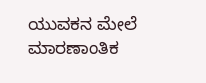ಯುವಕನ ಮೇಲೆ ಮಾರಣಾಂತಿಕ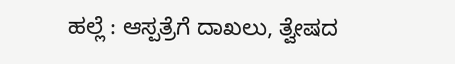ಹಲ್ಲೆ : ಆಸ್ಪತ್ರೆಗೆ ದಾಖಲು, ತ್ವೇಷದ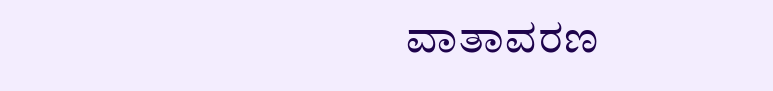ವಾತಾವರಣ